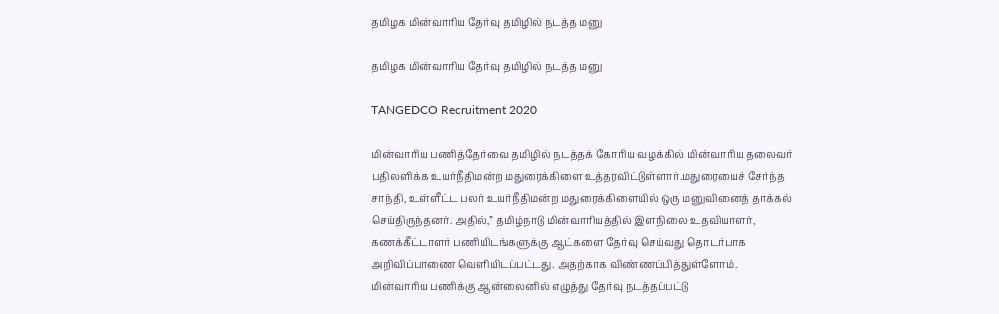தமிழக மின்வாரிய தேர்வு தமிழில் நடத்த மனு

தமிழக மின்வாரிய தேர்வு தமிழில் நடத்த மனு

TANGEDCO Recruitment 2020

மின்வாரிய பணித்தேர்வை தமிழில் நடத்தக் கோரிய வழக்கில் மின்வாரிய தலைவர் பதிலளிக்க உயர்நீதிமன்ற மதுரைக்கிளை உத்தரவிட்டுள்ளார்.மதுரையைச் சேர்ந்த சாந்தி, உள்ளீட்ட பலர் உயர்நீதிமன்ற மதுரைக்கிளையில் ஒரு மனுவினைத் தாக்கல் செய்திருந்தனர். அதில்,” தமிழ்நாடு மின்வாரியத்தில் இளநிலை உதவியாளர், கணக்கீட்டாளர் பணியிடங்களுக்கு ஆட்களை தேர்வு செய்வது தொடர்பாக அறிவிப்பாணை வெளியிடப்பட்டது. அதற்காக விண்ணப்பித்துள்ளோம். மின்வாரிய பணிக்கு ஆன்லைனில் எழுத்து தேர்வு நடத்தப்பட்டு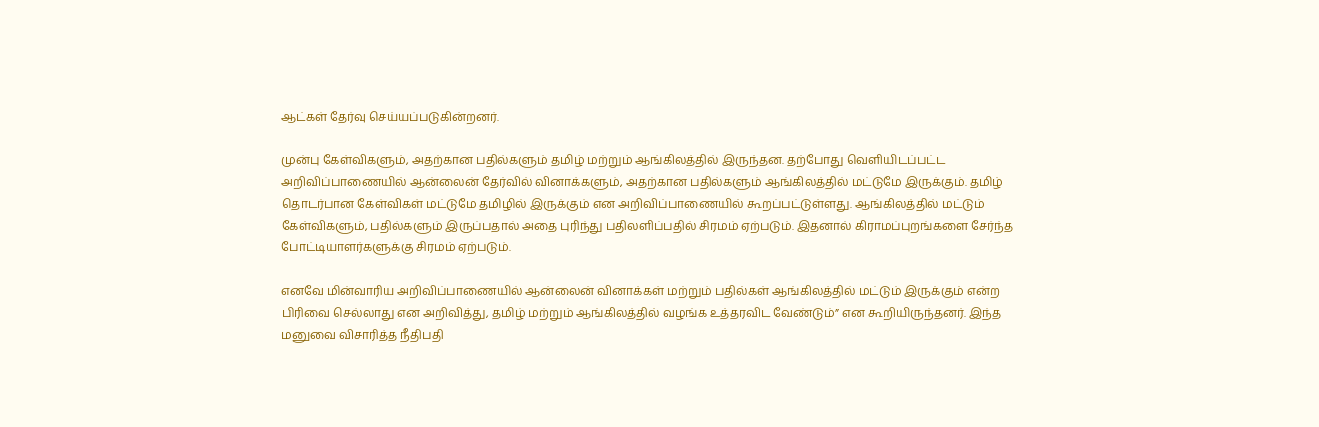ஆட்கள் தேர்வு செய்யப்படுகின்றனர்.

முன்பு கேள்விகளும், அதற்கான பதில்களும் தமிழ் மற்றும் ஆங்கிலத்தில் இருந்தன. தற்போது வெளியிடப்பட்ட அறிவிப்பாணையில் ஆன்லைன் தேர்வில் வினாக்களும், அதற்கான பதில்களும் ஆங்கிலத்தில் மட்டுமே இருக்கும். தமிழ் தொடர்பான கேள்விகள் மட்டுமே தமிழில் இருக்கும் என அறிவிப்பாணையில் கூறப்பட்டுள்ளது. ஆங்கிலத்தில் மட்டும் கேள்விகளும், பதில்களும் இருப்பதால் அதை புரிந்து பதிலளிப்பதில் சிரமம் ஏற்படும். இதனால் கிராமப்புறங்களை சேர்ந்த போட்டியாளர்களுக்கு சிரமம் ஏற்படும்.

எனவே மின்வாரிய அறிவிப்பாணையில் ஆன்லைன் வினாக்கள் மற்றும் பதில்கள் ஆங்கிலத்தில் மட்டும் இருக்கும் என்ற பிரிவை செல்லாது என அறிவித்து, தமிழ் மற்றும் ஆங்கிலத்தில் வழங்க உத்தரவிட வேண்டும்” என கூறியிருந்தனர். இந்த மனுவை விசாரித்த நீதிபதி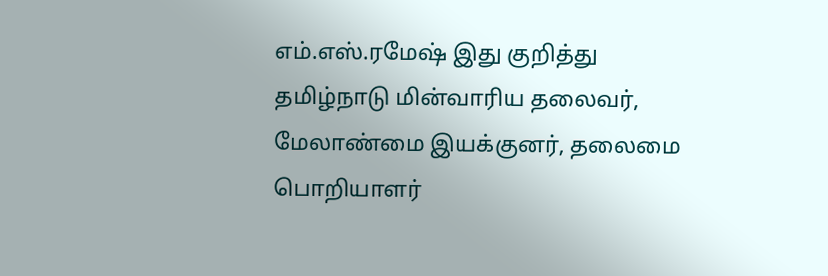எம்.எஸ்.ரமேஷ் இது குறித்து தமிழ்நாடு மின்வாரிய தலைவர், மேலாண்மை இயக்குனர், தலைமை பொறியாளர்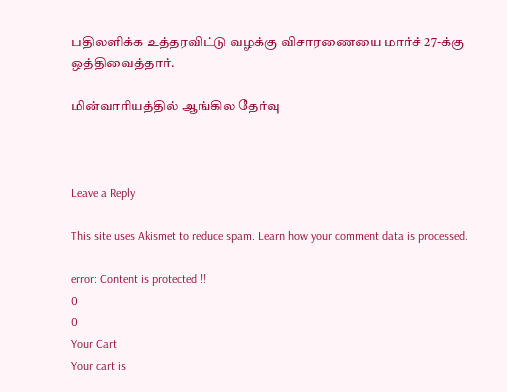பதிலளிக்க உத்தரவிட்டு வழக்கு விசாரணையை மார்ச் 27-க்கு ஒத்திவைத்தார்.

மின்வாரியத்தில் ஆங்கில தேர்வு



Leave a Reply

This site uses Akismet to reduce spam. Learn how your comment data is processed.

error: Content is protected !!
0
0
Your Cart
Your cart is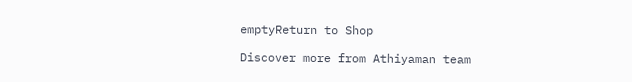emptyReturn to Shop

Discover more from Athiyaman team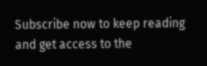Subscribe now to keep reading and get access to the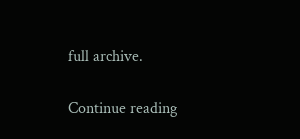full archive.

Continue reading